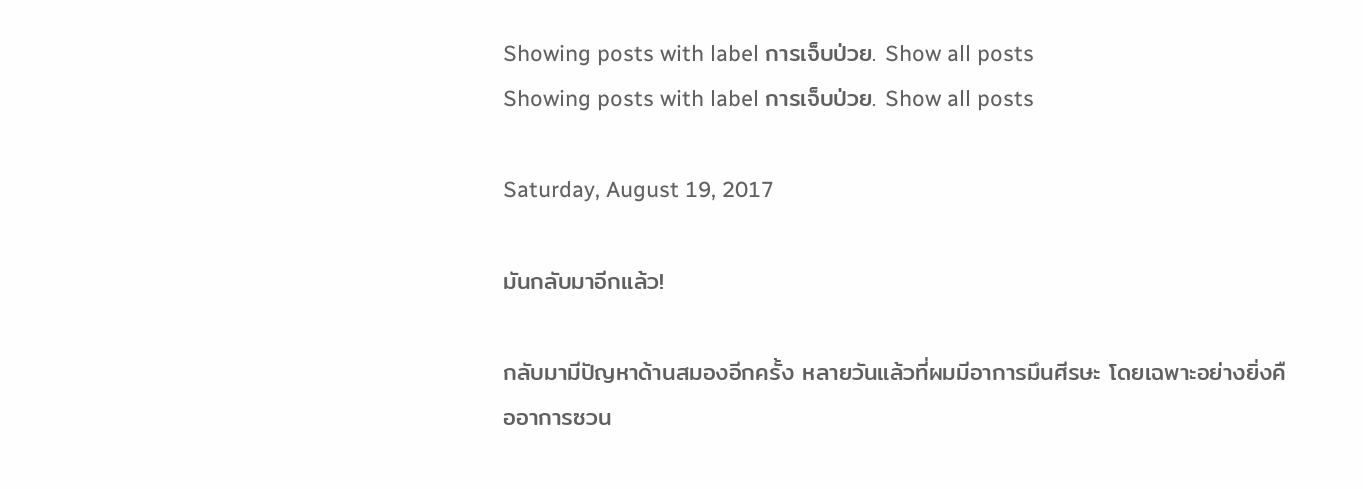Showing posts with label การเจ็บป่วย. Show all posts
Showing posts with label การเจ็บป่วย. Show all posts

Saturday, August 19, 2017

มันกลับมาอีกแล้ว!

กลับมามีปัญหาด้านสมองอีกครั้ง หลายวันแล้วที่ผมมีอาการมึนศีรษะ โดยเฉพาะอย่างยิ่งคืออาการซวน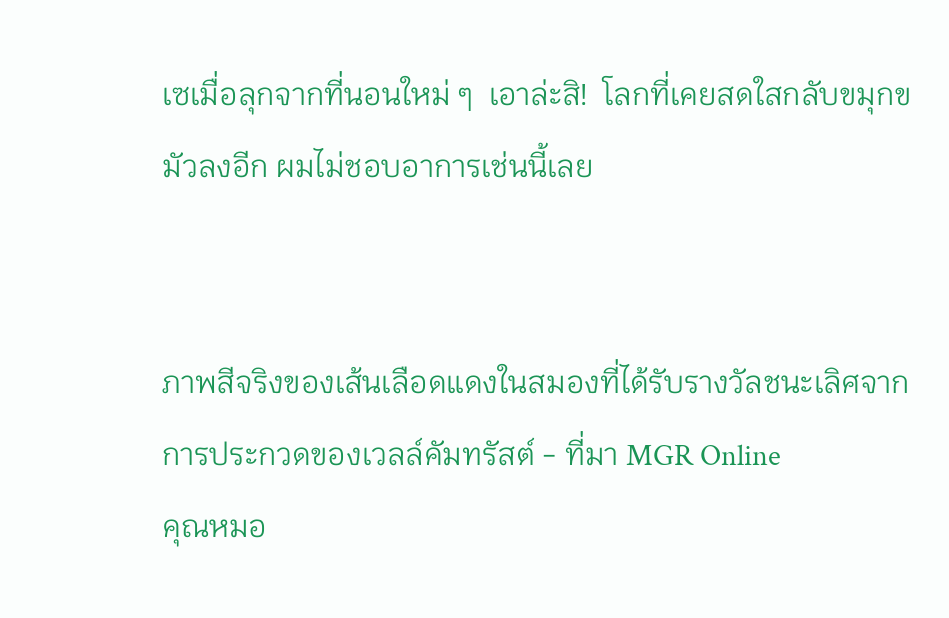เซเมื่อลุกจากที่นอนใหม่ ๆ  เอาล่ะสิ!  โลกที่เคยสดใสกลับขมุกขมัวลงอีก ผมไม่ชอบอาการเช่นนี้เลย


ภาพสีจริงของเส้นเลือดแดงในสมองที่ได้รับรางวัลชนะเลิศจากการประกวดของเวลล์คัมทรัสต์ - ที่มา MGR Online
คุณหมอ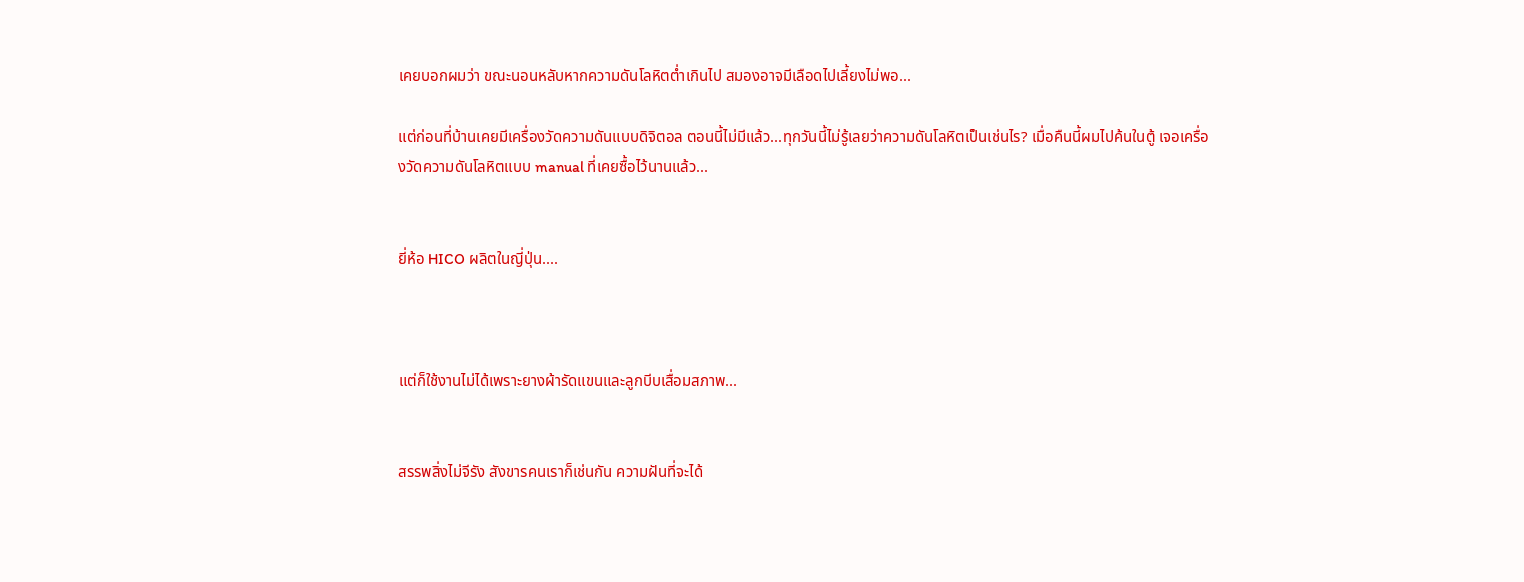เคยบอกผมว่า ขณะนอนหลับหากความดันโลหิตต่ำเกินไป สมองอาจมีเลือดไปเลี้ยงไม่พอ...

แต่ก่อนที่บ้านเคยมีเครื่องวัดความดันแบบดิจิตอล ตอนนี้ไม่มีแล้ว...ทุกวันนี้ไม่รู้เลยว่าความดันโลหิตเป็นเช่นไร? เมื่อคืนนี้ผมไปค้นในตู้ เจอเครื่องวัดความดันโลหิตแบบ manual ที่เคยซื้อไว้นานแล้ว...


ยี่ห้อ HICO ผลิตในญี่ปุ่น....



แต่ก็ใช้งานไม่ได้เพราะยางผ้ารัดแขนและลูกบีบเสื่อมสภาพ...


สรรพสิ่งไม่จีรัง สังขารคนเราก็เช่นกัน ความฝันที่จะได้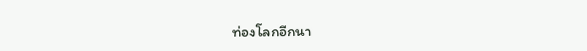ท่องโลกอีกนา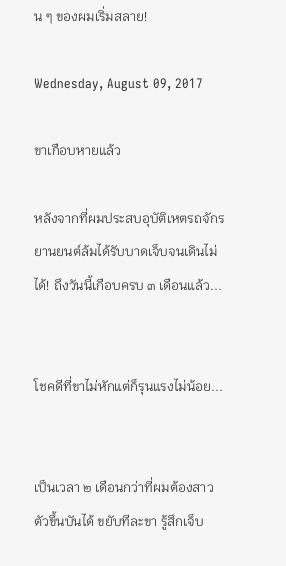น ๆ ของผมเริ่มสลาย!

Wednesday, August 09, 2017

ขาเกือบหายแล้ว

หลังจากที่ผมประสบอุบัติเหตรถจักรยานยนต์ล้มได้รับบาดเจ็บจนเดินไม่ได้! ถึงวันนี้เกือบครบ ๓ เดือนแล้ว...


โชคดีที่ขาไม่หักแต่ก็รุนแรงไม่น้อย...


เป็นเวลา ๒ เดือนกว่าที่ผมต้องสาวตัวขึ้นบันได้ ขยับทีละขา รู้สึกเจ็บ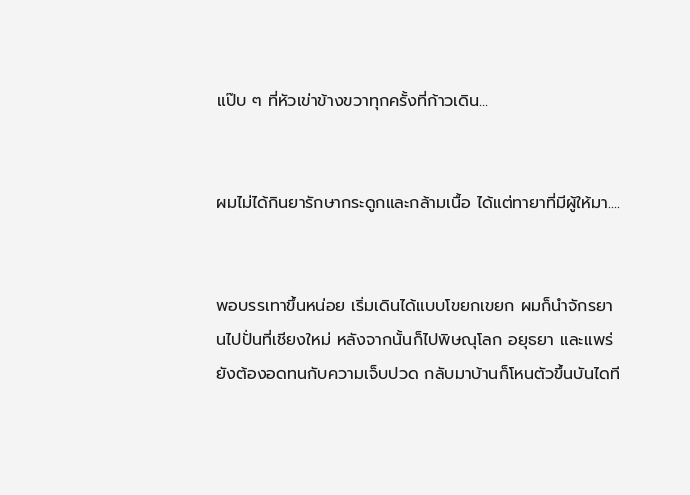แป๊บ ๆ ที่หัวเข่าข้างขวาทุกครั้งที่ก้าวเดิน...


ผมไม่ได้กินยารักษากระดูกและกล้ามเนื้อ ได้แต่ทายาที่มีผู้ให้มา....


พอบรรเทาขึ้นหน่อย เริ่มเดินได้แบบโขยกเขยก ผมก็นำจักรยานไปปั่นที่เชียงใหม่ หลังจากนั้นก็ไปพิษณุโลก อยุธยา และแพร่ ยังต้องอดทนกับความเจ็บปวด กลับมาบ้านก็โหนตัวขึ้นบันไดที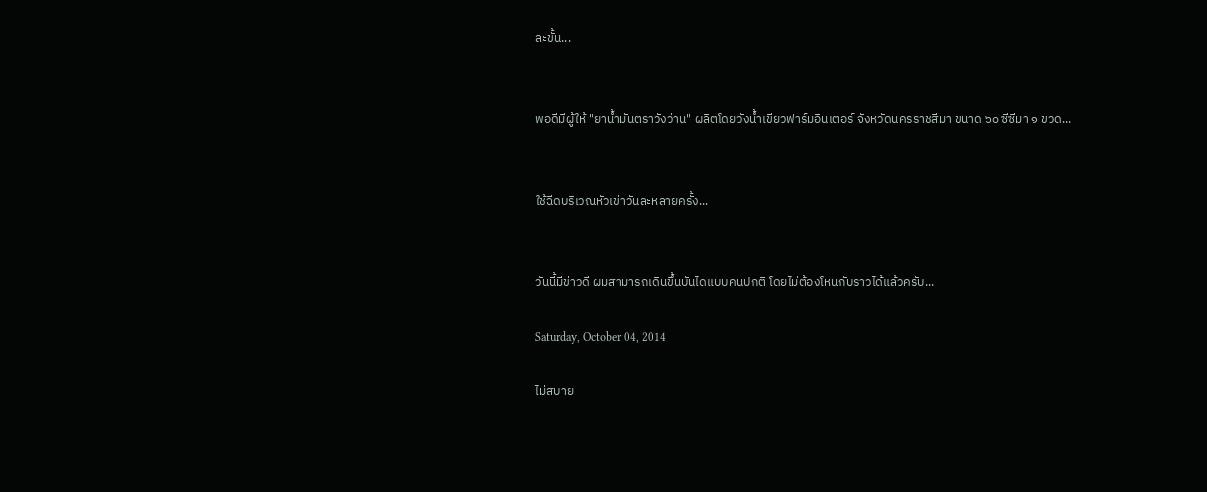ละขั้น...


พอดีมีผู้ให้ "ยาน้ำมันตราวังว่าน" ผลิตโดยวังน้ำเขียวฟาร์มอินเตอร์ จังหวัดนครราชสีมา ขนาด ๖๐ ซีซีมา ๑ ขวด...


ใช้ฉีดบริเวณหัวเข่าวันละหลายครั้ง...


วันนี้มีข่าวดี ผมสามารถเดินขึ้นบันไดแบบคนปกติ โดยไม่ต้องโหนกับราวได้แล้วครับ...

Saturday, October 04, 2014

ไม่สบาย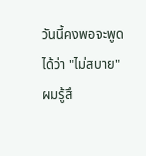วันนี้คงพอจะพูดได้ว่า "ไม่สบาย" ผมรู้สึ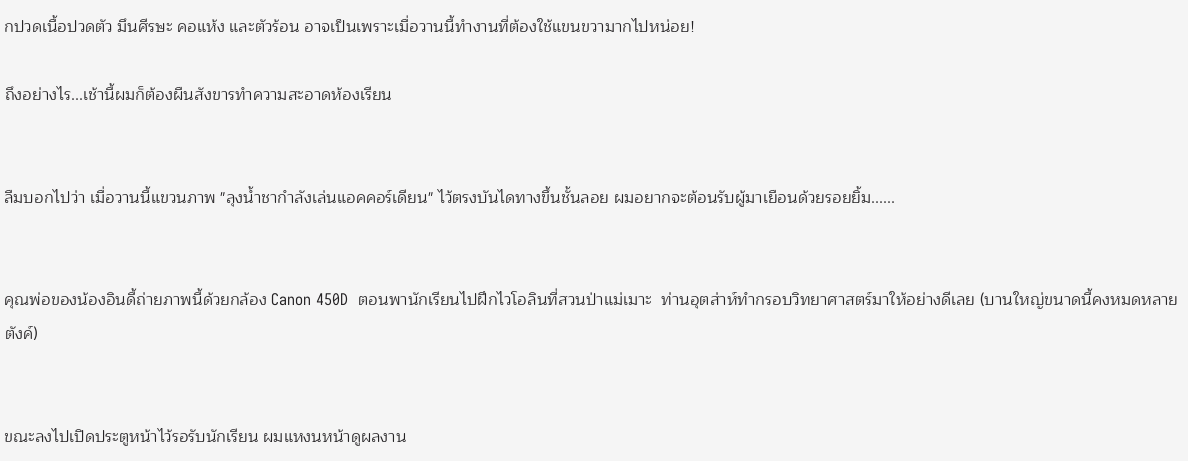กปวดเนื้อปวดตัว มึนศีรษะ คอแห้ง และตัวร้อน อาจเป็นเพราะเมื่อวานนี้ทำงานที่ต้องใช้แขนขวามากไปหน่อย!

ถึงอย่างไร...เช้านี้ผมก็ต้องผืนสังขารทำความสะอาดห้องเรียน


ลืมบอกไปว่า เมื่อวานนี้แขวนภาพ "ลุงน้ำชากำลังเล่นแอคคอร์เดียน" ไว้ตรงบันไดทางขึ้นชั้นลอย ผมอยากจะต้อนรับผู้มาเยือนด้วยรอยยิ้ม......


คุณพ่อของน้องอินดี้ถ่ายภาพนี้ด้วยกล้อง Canon 450D  ตอนพานักเรียนไปฝึกไวโอลินที่สวนป่าแม่เมาะ  ท่านอุตส่าห์ทำกรอบวิทยาศาสตร์มาให้อย่างดีเลย (บานใหญ่ขนาดนี้คงหมดหลายตังค์)


ขณะลงไปเปิดประตูหน้าไว้รอรับนักเรียน ผมแหงนหน้าดูผลงาน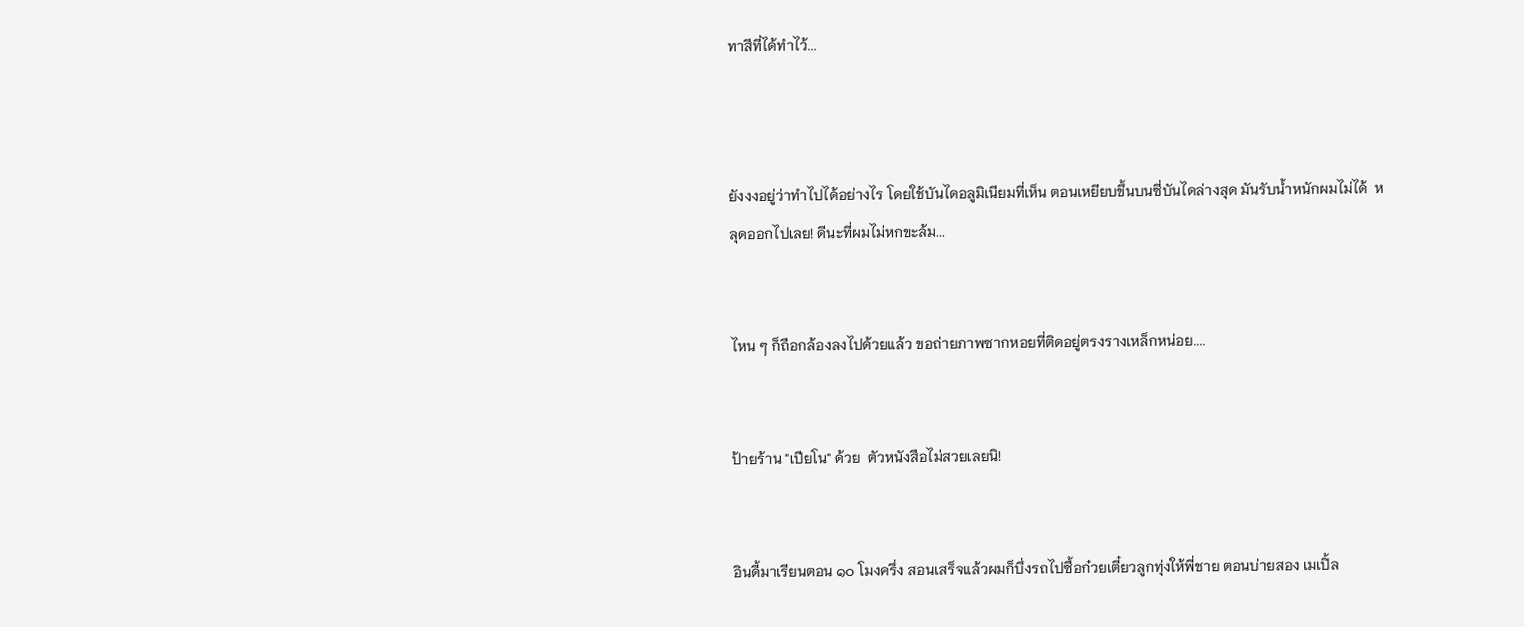ทาสีที่ได้ทำไว้...



ยังงงอยู่ว่าทำไปได้อย่างไร โดยใช้บันไดอลูมิเนียมที่เห็น ตอนเหยียบขึ้นบนซี่บันไดล่างสุด มันรับน้ำหนักผมไม่ได้  หลุดออกไปเลย! ดีนะที่ผมไม่หกขะล้ม...


ไหน ๆ ก็ถือกล้องลงไปด้วยแล้ว ขอถ่ายภาพซากหอยที่ติดอยู่ตรงรางเหล็กหน่อย....


ป้ายร้าน "เปียโน" ด้วย  ตัวหนังสือไม่สวยเลยนิ!


อินดี้มาเรียนตอน ๑๐ โมงครึ่ง สอนเสร็จแล้วผมก็บึ่งรถไปซื้อก๋วยเตี๋ยวลูกทุ่งให้พี่ชาย ตอนบ่ายสอง เมเปิ้ล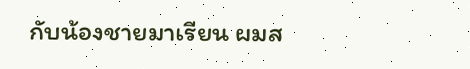กับน้องชายมาเรียน ผมส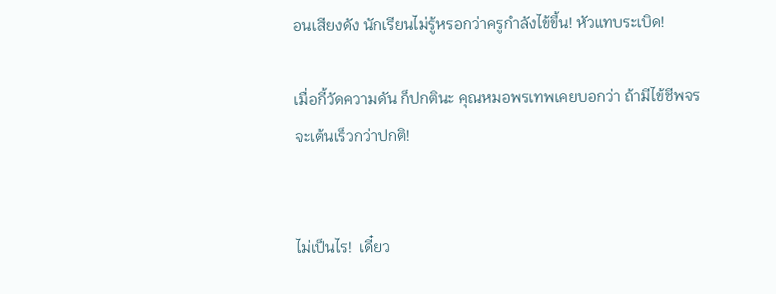อนเสียงดัง นักเรียนไม่รู้หรอกว่าครูกำลังไข้ขึ้น! หัวแทบระเบิด!

เมื่อกี้วัดความดัน ก็ปกตินะ คุณหมอพรเทพเคยบอกว่า ถ้ามีไข้ชีพจรจะเต้นเร็วกว่าปกติ!


ไม่เป็นไร!  เดี๋ยว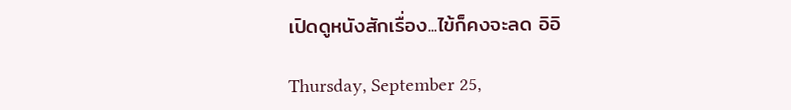เปิดดูหนังสักเรื่อง...ไข้ก็คงจะลด อิอิ

Thursday, September 25,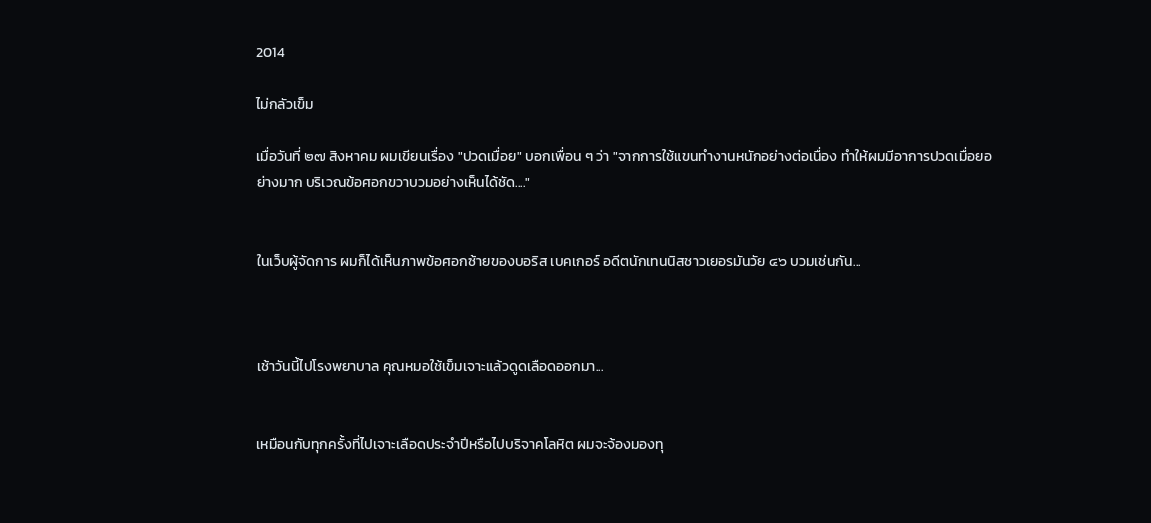2014

ไม่กลัวเข็ม

เมื่อวันที่ ๒๗ สิงหาคม ผมเขียนเรื่อง "ปวดเมื่อย" บอกเพื่อน ๆ ว่า "จากการใช้แขนทำงานหนักอย่างต่อเนื่อง ทำให้ผมมีอาการปวดเมื่อยอย่างมาก บริเวณข้อศอกขวาบวมอย่างเห็นได้ชัด...."


ในเว็บผู้จัดการ ผมก็ได้เห็นภาพข้อศอกซ้ายของบอริส เบคเกอร์ อดีตนักเทนนิสชาวเยอรมันวัย ๔๖ บวมเช่นกัน...



เช้าวันนี้ไปโรงพยาบาล คุณหมอใช้เข็มเจาะแล้วดูดเลือดออกมา...


เหมือนกับทุกครั้งที่ไปเจาะเลือดประจำปีหรือไปบริจาคโลหิต ผมจะจ้องมองทุ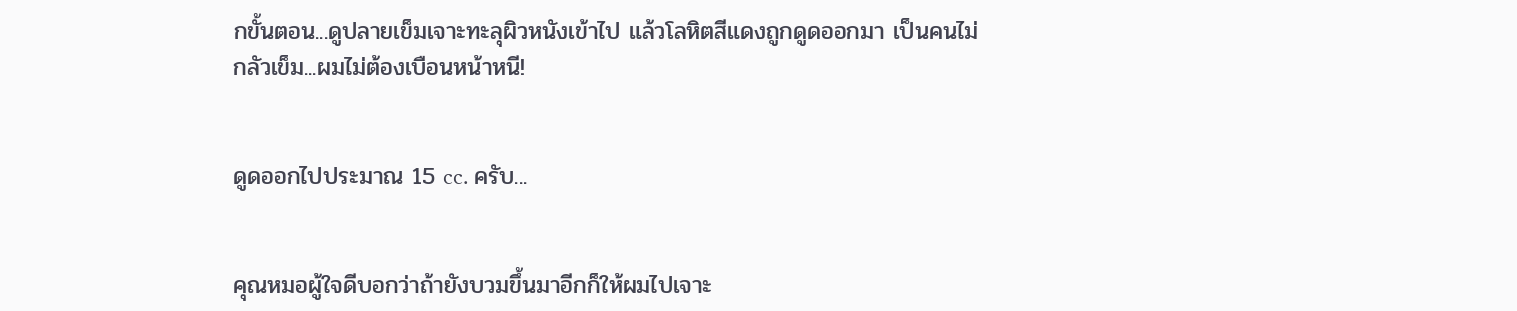กขั้นตอน...ดูปลายเข็มเจาะทะลุผิวหนังเข้าไป แล้วโลหิตสีแดงถูกดูดออกมา เป็นคนไม่กลัวเข็ม...ผมไม่ต้องเบือนหน้าหนี!


ดูดออกไปประมาณ 15 cc. ครับ...


คุณหมอผู้ใจดีบอกว่าถ้ายังบวมขึ้นมาอีกก็ให้ผมไปเจาะ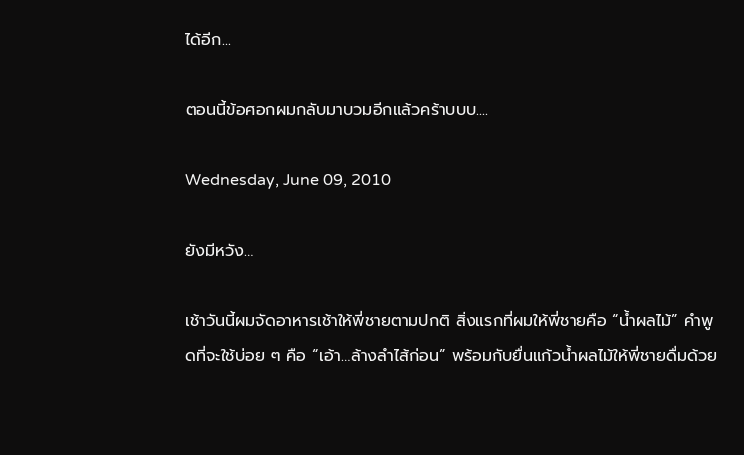ได้อีก...

ตอนนี้ข้อศอกผมกลับมาบวมอีกแล้วคร้าบบบ....

Wednesday, June 09, 2010

ยังมีหวัง…

เช้าวันนี้ผมจัดอาหารเช้าให้พี่ชายตามปกติ สิ่งแรกที่ผมให้พี่ชายคือ “น้ำผลไม้” คำพูดที่จะใช้บ่อย ๆ คือ “เอ้า…ล้างลำไส้ก่อน” พร้อมกับยื่นแก้วน้ำผลไม้ให้พี่ชายดื่มด้วย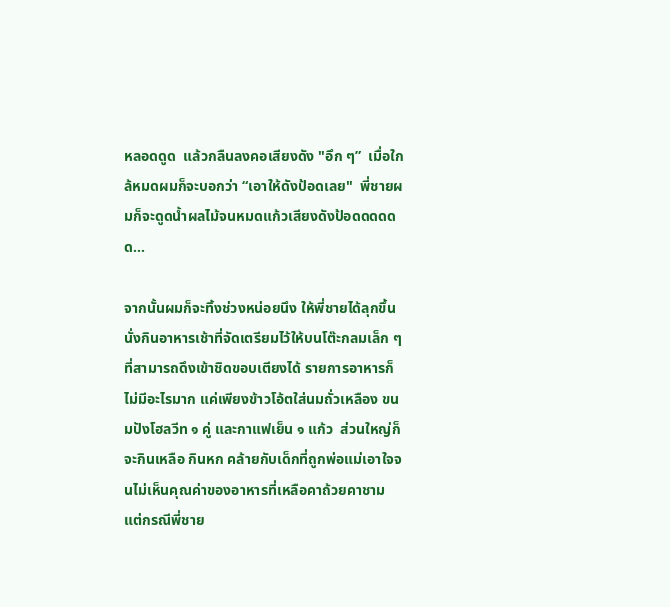หลอดดูด  แล้วกลืนลงคอเสียงดัง "อึก ๆ”  เมื่อใกล้หมดผมก็จะบอกว่า “เอาให้ดังป้อดเลย"  พี่ชายผมก็จะดูดน้ำผลไม้จนหมดแก้วเสียงดังป้อดดดดดด...

จากนั้นผมก็จะทิ้งช่วงหน่อยนึง ให้พี่ชายได้ลุกขึ้นนั่งกินอาหารเช้าที่จัดเตรียมไว้ให้บนโต๊ะกลมเล็ก ๆ ที่สามารถดึงเข้าชิดขอบเตียงได้ รายการอาหารก็ไม่มีอะไรมาก แค่เพียงข้าวโอ้ตใส่นมถั่วเหลือง ขนมปังโฮลวีท ๑ คู่ และกาแฟเย็น ๑ แก้ว  ส่วนใหญ่ก็จะกินเหลือ กินหก คล้ายกับเด็กที่ถูกพ่อแม่เอาใจจนไม่เห็นคุณค่าของอาหารที่เหลือคาถ้วยคาชาม แต่กรณีพี่ชาย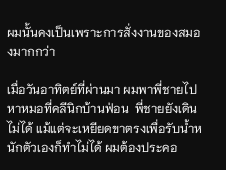ผมนั้นคงเป็นเพราะการสั่งงานของสมองมากกว่า

เมื่อวันอาทิตย์ที่ผ่านมา ผมพาพี่ชายไปหาหมอที่คลีนิกบ้านฟ่อน  พี่ชายยังเดินไม่ได้ แม้แต่จะเหยียดขาตรงเพื่อรับน้ำหนักตัวเองก็ทำไม่ได้ ผมต้องประคอ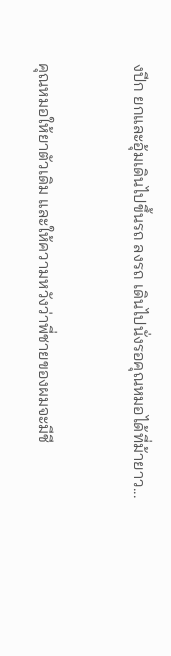งปีก ยกและอุ้มเดินไปขึ้นรถ ลงรถ เดินไปนั่งรอคุณหมอได้ที่ม้ายาว...


คุณหมอให้ยาตัวเดิม และให้ความหวังว่าพี่ชายของผมจะมีชี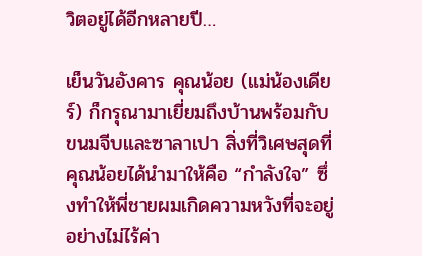วิตอยู่ได้อีกหลายปี…

เย็นวันอังคาร คุณน้อย (แม่น้องเดียร์) ก็กรุณามาเยี่ยมถึงบ้านพร้อมกับขนมจีบและซาลาเปา สิ่งที่วิเศษสุดที่คุณน้อยได้นำมาให้คือ “กำลังใจ” ซึ่งทำให้พี่ชายผมเกิดความหวังที่จะอยู่อย่างไม่ไร้ค่า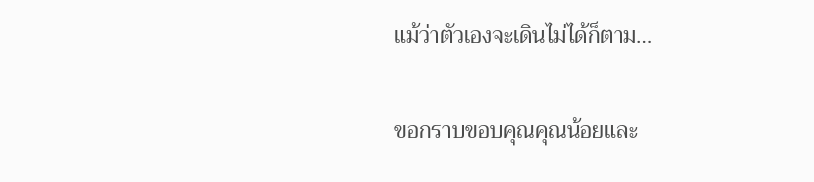แม้ว่าตัวเองจะเดินไม่ได้ก็ตาม…

ขอกราบขอบคุณคุณน้อยและ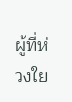ผู้ที่ห่วงใย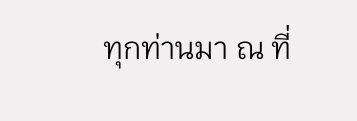ทุกท่านมา ณ ที่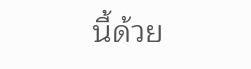นี้ด้วย